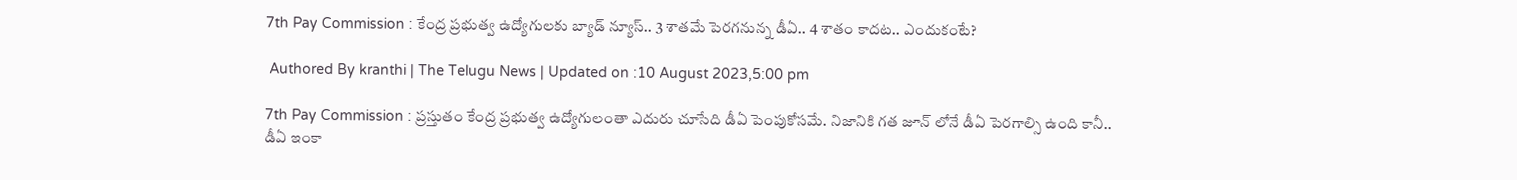7th Pay Commission : కేంద్ర ప్రభుత్వ ఉద్యోగులకు బ్యాడ్ న్యూస్.. 3 శాతమే పెరగనున్న డీఏ.. 4 శాతం కాదట.. ఎందుకంటే?

 Authored By kranthi | The Telugu News | Updated on :10 August 2023,5:00 pm

7th Pay Commission : ప్రస్తుతం కేంద్ర ప్రభుత్వ ఉద్యోగులంతా ఎదురు చూసేది డీఏ పెంపుకోసమే. నిజానికి గత జూన్ లోనే డీఏ పెరగాల్సి ఉంది కానీ.. డీఏ ఇంకా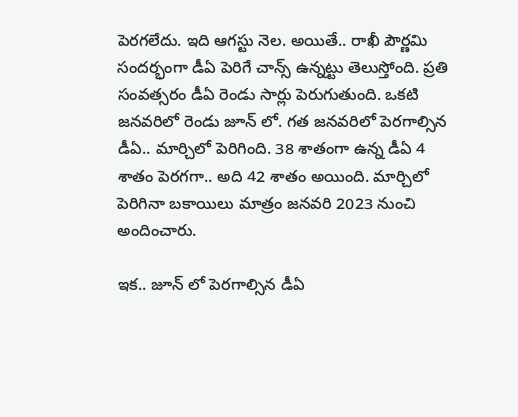పెరగలేదు. ఇది ఆగస్టు నెల. అయితే.. రాఖీ పౌర్ణమి సందర్భంగా డీఏ పెరిగే చాన్స్ ఉన్నట్టు తెలుస్తోంది. ప్రతి సంవత్సరం డీఏ రెండు సార్లు పెరుగుతుంది. ఒకటి జనవరిలో రెండు జూన్ లో. గత జనవరిలో పెరగాల్సిన డీఏ.. మార్చిలో పెరిగింది. 38 శాతంగా ఉన్న డీఏ 4 శాతం పెరగగా.. అది 42 శాతం అయింది. మార్చిలో పెరిగినా బకాయిలు మాత్రం జనవరి 2023 నుంచి అందించారు.

ఇక.. జూన్ లో పెరగాల్సిన డీఏ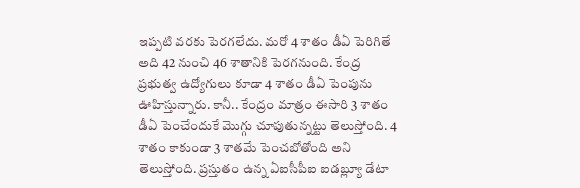ఇప్పటి వరకు పెరగలేదు. మరో 4 శాతం డీఏ పెరిగితే అది 42 నుంచి 46 శాతానికి పెరగనుంది. కేంద్ర ప్రభుత్వ ఉద్యోగులు కూడా 4 శాతం డీఏ పెంపును ఊహిస్తున్నారు. కానీ.. కేంద్రం మాత్రం ఈసారి 3 శాతం డీఏ పెంచేందుకే మొగ్గు చూపుతున్నట్టు తెలుస్తోంది. 4 శాతం కాకుండా 3 శాతమే పెంచబోతోంది అని తెలుస్తోంది. ప్రస్తుతం ఉన్న ఏఐసీపీఐ ఐడబ్ల్యూ డేటా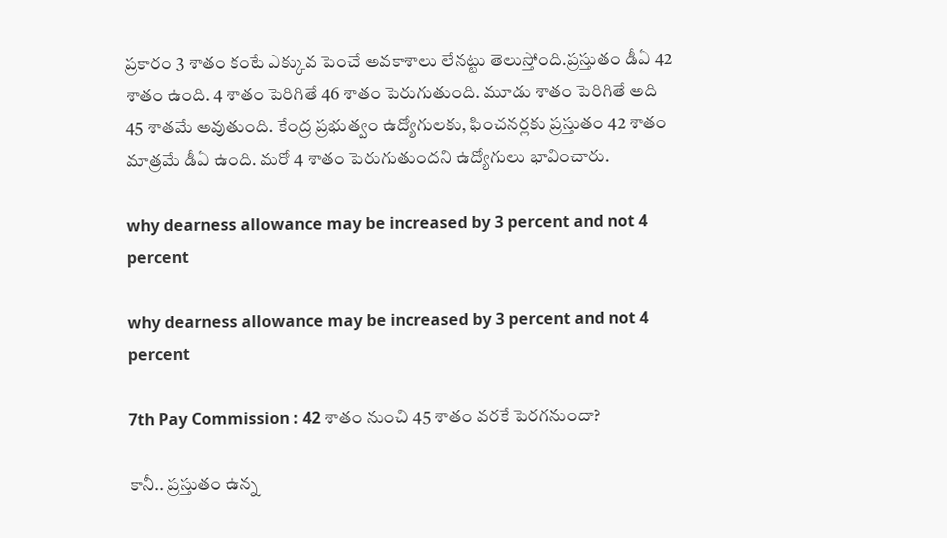ప్రకారం 3 శాతం కంటే ఎక్కువ పెంచే అవకాశాలు లేనట్టు తెలుస్తోంది.ప్రస్తుతం డీఏ 42 శాతం ఉంది. 4 శాతం పెరిగితే 46 శాతం పెరుగుతుంది. మూడు శాతం పెరిగితే అది 45 శాతమే అవుతుంది. కేంద్ర ప్రభుత్వం ఉద్యోగులకు, ఫించనర్లకు ప్రస్తుతం 42 శాతం మాత్రమే డీఏ ఉంది. మరో 4 శాతం పెరుగుతుందని ఉద్యోగులు భావించారు.

why dearness allowance may be increased by 3 percent and not 4 percent

why dearness allowance may be increased by 3 percent and not 4 percent

7th Pay Commission : 42 శాతం నుంచి 45 శాతం వరకే పెరగనుందా?

కానీ.. ప్రస్తుతం ఉన్న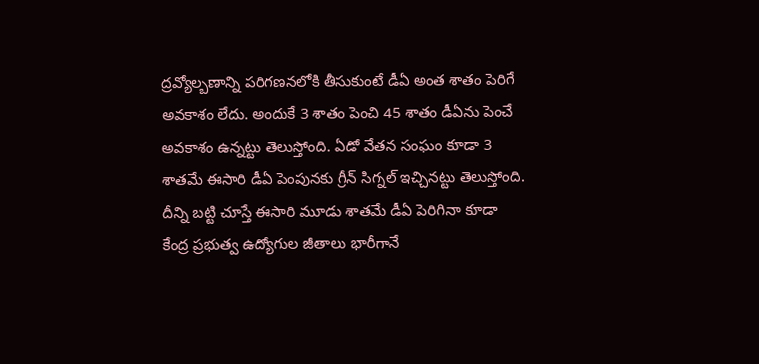ద్రవ్యోల్బణాన్ని పరిగణనలోకి తీసుకుంటే డీఏ అంత శాతం పెరిగే అవకాశం లేదు. అందుకే 3 శాతం పెంచి 45 శాతం డీఏను పెంచే అవకాశం ఉన్నట్టు తెలుస్తోంది. ఏడో వేతన సంఘం కూడా 3 శాతమే ఈసారి డీఏ పెంపునకు గ్రీన్ సిగ్నల్ ఇచ్చినట్టు తెలుస్తోంది. దీన్ని బట్టి చూస్తే ఈసారి మూడు శాతమే డీఏ పెరిగినా కూడా కేంద్ర ప్రభుత్వ ఉద్యోగుల జీతాలు భారీగానే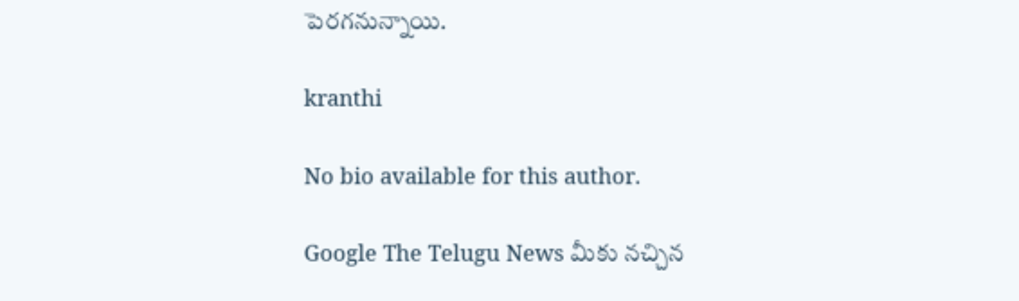పెరగనున్నాయి.

kranthi

No bio available for this author.

Google The Telugu News మీకు నచ్చిన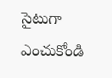సైటుగా ఎంచుకోండి